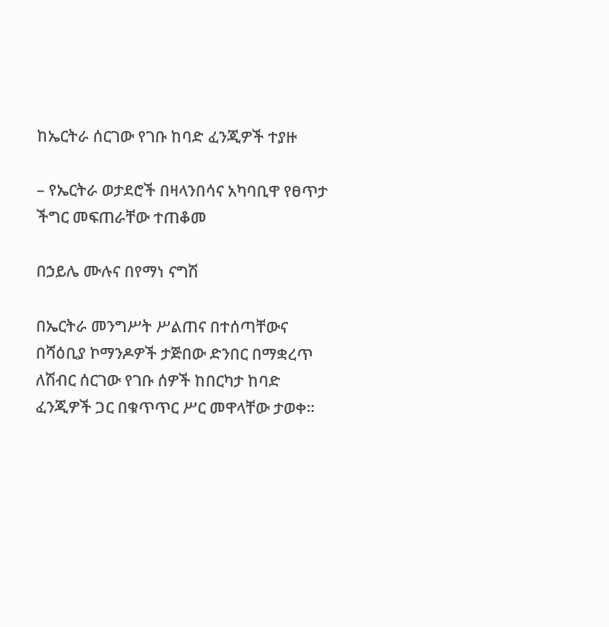ከኤርትራ ሰርገው የገቡ ከባድ ፈንጂዎች ተያዙ

– የኤርትራ ወታደሮች በዛላንበሳና አካባቢዋ የፀጥታ ችግር መፍጠራቸው ተጠቆመ

በኃይሌ ሙሉና በየማነ ናግሽ

በኤርትራ መንግሥት ሥልጠና በተሰጣቸውና በሻዕቢያ ኮማንዶዎች ታጅበው ድንበር በማቋረጥ ለሽብር ሰርገው የገቡ ሰዎች ከበርካታ ከባድ ፈንጂዎች ጋር በቁጥጥር ሥር መዋላቸው ታወቀ፡፡